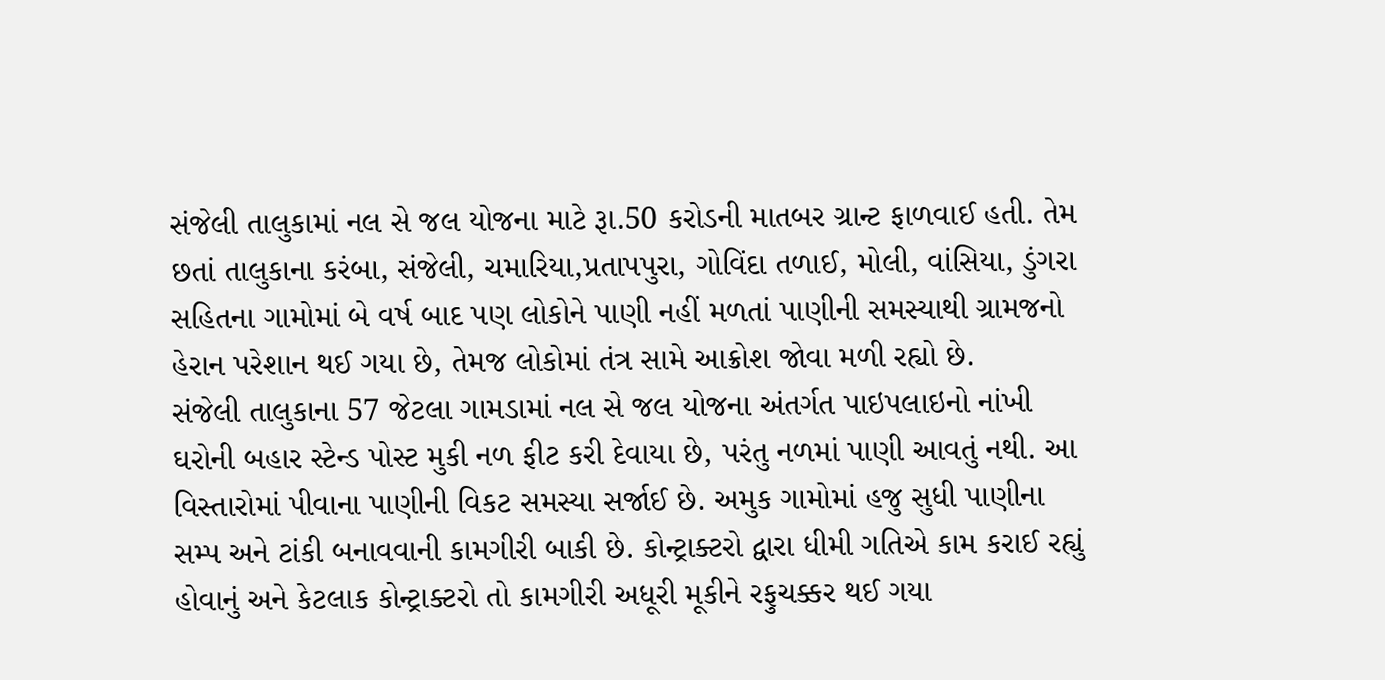સંજેલી તાલુકામાં નલ સે જલ યોજના માટે રૂા.50 કરોડની માતબર ગ્રાન્ટ ફાળવાઈ હતી. તેમ છતાં તાલુકાના કરંબા, સંજેલી, ચમારિયા,પ્રતાપપુરા, ગોવિંદા તળાઈ, મોલી, વાંસિયા, ડુંગરા સહિતના ગામોમાં બે વર્ષ બાદ પણ લોકોને પાણી નહીં મળતાં પાણીની સમસ્યાથી ગ્રામજનો હેરાન પરેશાન થઈ ગયા છે, તેમજ લોકોમાં તંત્ર સામે આક્રોશ જોવા મળી રહ્યો છે.
સંજેલી તાલુકાના 57 જેટલા ગામડામાં નલ સે જલ યોજના અંતર્ગત પાઇપલાઇનો નાંખી ઘરોની બહાર સ્ટેન્ડ પોસ્ટ મુકી નળ ફીટ કરી દેવાયા છે, પરંતુ નળમાં પાણી આવતું નથી. આ વિસ્તારોમાં પીવાના પાણીની વિકટ સમસ્યા સર્જાઈ છે. અમુક ગામોમાં હજુ સુધી પાણીના સમ્પ અને ટાંકી બનાવવાની કામગીરી બાકી છે. કોન્ટ્રાક્ટરો દ્વારા ધીમી ગતિએ કામ કરાઈ રહ્યું હોવાનું અને કેટલાક કોન્ટ્રાક્ટરો તો કામગીરી અધૂરી મૂકીને રફુચક્કર થઈ ગયા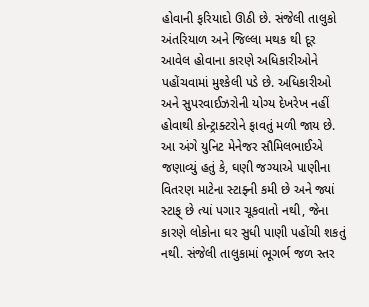હોવાની ફરિયાદો ઊઠી છે. સંજેલી તાલુકો અંતરિયાળ અને જિલ્લા મથક થી દૂર આવેલ હોવાના કારણે અધિકારીઓને પહોંચવામાં મુશ્કેલી પડે છે. અધિકારીઓ અને સુપરવાઈઝરોની યોગ્ય દેખરેખ નહીં હોવાથી કોન્ટ્રાક્ટરોને ફાવતું મળી જાય છે. આ અંગે યુનિટ મેનેજર સૌમિલભાઈએ જણાવ્યું હતું કે, ઘણી જગ્યાએ પાણીના વિતરણ માટેના સ્ટાફ્ની કમી છે અને જ્યાં સ્ટાફ્ છે ત્યાં પગાર ચૂકવાતો નથી, જેના કારણે લોકોના ઘર સુધી પાણી પહોંચી શકતું નથી. સંજેલી તાલુકામાં ભૂગર્ભ જળ સ્તર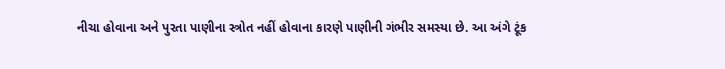નીચા હોવાના અને પુરતા પાણીના સ્ત્રોત નહીં હોવાના કારણે પાણીની ગંભીર સમસ્યા છે. આ અંગે ટૂંક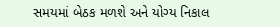સમયમાં બેઠક મળશે અને યોગ્ય નિકાલ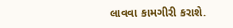લાવવા કામગીરી કરાશે.